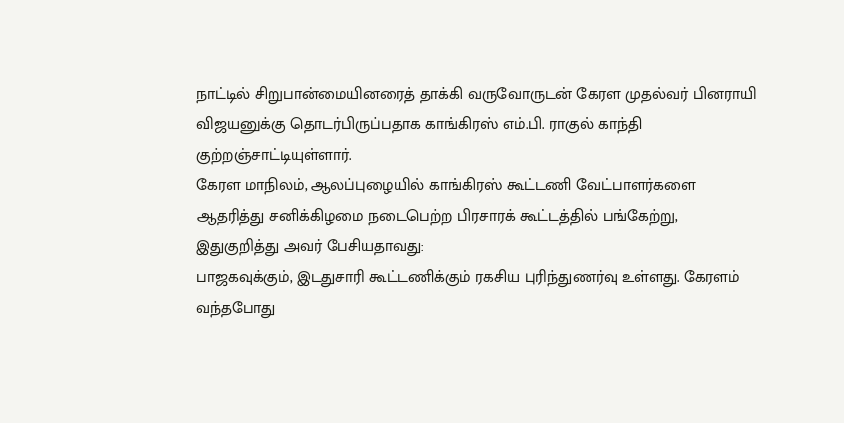நாட்டில் சிறுபான்மையினரைத் தாக்கி வருவோருடன் கேரள முதல்வர் பினராயி விஜயனுக்கு தொடர்பிருப்பதாக காங்கிரஸ் எம்.பி. ராகுல் காந்தி குற்றஞ்சாட்டியுள்ளார்.
கேரள மாநிலம், ஆலப்புழையில் காங்கிரஸ் கூட்டணி வேட்பாளர்களை ஆதரித்து சனிக்கிழமை நடைபெற்ற பிரசாரக் கூட்டத்தில் பங்கேற்று, இதுகுறித்து அவர் பேசியதாவது:
பாஜகவுக்கும், இடதுசாரி கூட்டணிக்கும் ரகசிய புரிந்துணர்வு உள்ளது. கேரளம் வந்தபோது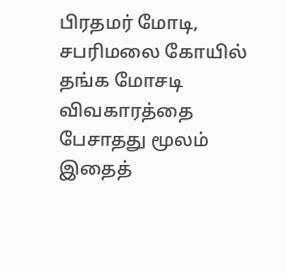பிரதமர் மோடி, சபரிமலை கோயில் தங்க மோசடி விவகாரத்தை பேசாதது மூலம் இதைத்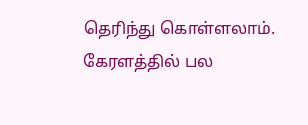தெரிந்து கொள்ளலாம்.
கேரளத்தில் பல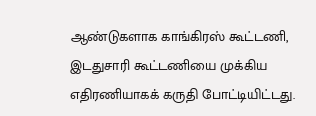ஆண்டுகளாக காங்கிரஸ் கூட்டணி, இடதுசாரி கூட்டணியை முக்கிய எதிரணியாகக் கருதி போட்டியிட்டது.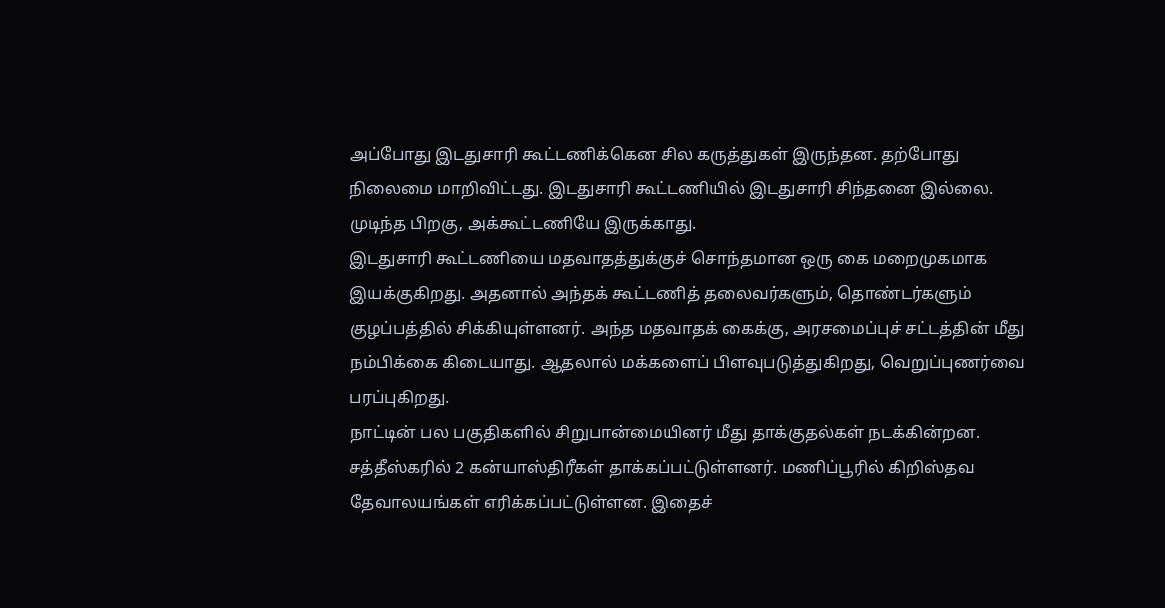அப்போது இடதுசாரி கூட்டணிக்கென சில கருத்துகள் இருந்தன. தற்போது நிலைமை மாறிவிட்டது. இடதுசாரி கூட்டணியில் இடதுசாரி சிந்தனை இல்லை. முடிந்த பிறகு, அக்கூட்டணியே இருக்காது.
இடதுசாரி கூட்டணியை மதவாதத்துக்குச் சொந்தமான ஒரு கை மறைமுகமாக இயக்குகிறது. அதனால் அந்தக் கூட்டணித் தலைவர்களும், தொண்டர்களும் குழப்பத்தில் சிக்கியுள்ளனர். அந்த மதவாதக் கைக்கு, அரசமைப்புச் சட்டத்தின் மீது நம்பிக்கை கிடையாது. ஆதலால் மக்களைப் பிளவுபடுத்துகிறது, வெறுப்புணர்வை பரப்புகிறது.
நாட்டின் பல பகுதிகளில் சிறுபான்மையினர் மீது தாக்குதல்கள் நடக்கின்றன. சத்தீஸ்கரில் 2 கன்யாஸ்திரீகள் தாக்கப்பட்டுள்ளனர். மணிப்பூரில் கிறிஸ்தவ தேவாலயங்கள் எரிக்கப்பட்டுள்ளன. இதைச்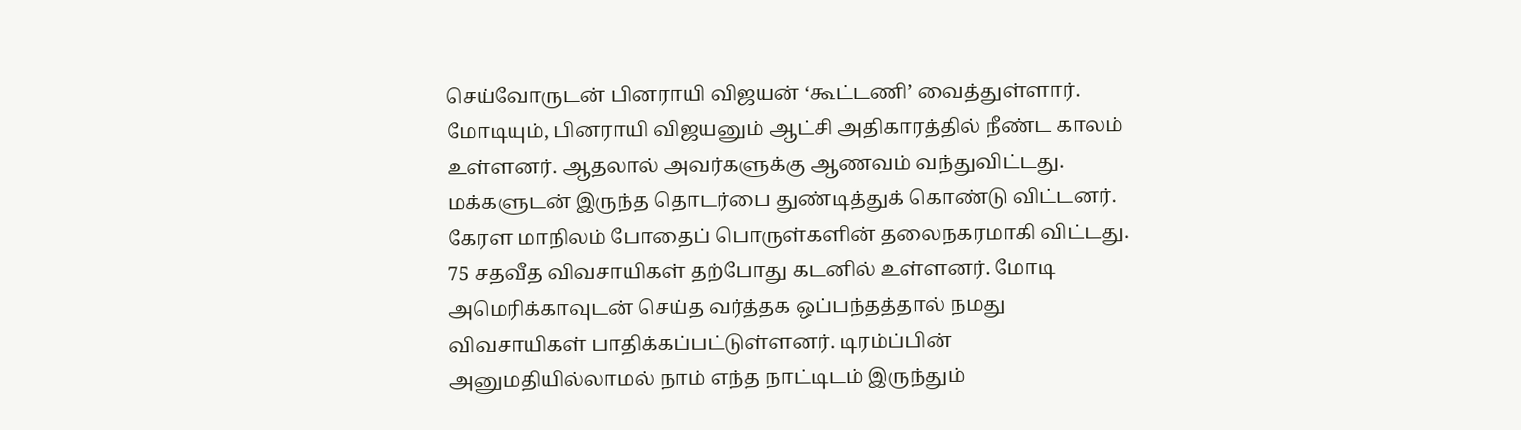செய்வோருடன் பினராயி விஜயன் ‘கூட்டணி’ வைத்துள்ளார். மோடியும், பினராயி விஜயனும் ஆட்சி அதிகாரத்தில் நீண்ட காலம் உள்ளனர். ஆதலால் அவர்களுக்கு ஆணவம் வந்துவிட்டது. மக்களுடன் இருந்த தொடர்பை துண்டித்துக் கொண்டு விட்டனர்.
கேரள மாநிலம் போதைப் பொருள்களின் தலைநகரமாகி விட்டது. 75 சதவீத விவசாயிகள் தற்போது கடனில் உள்ளனர். மோடி அமெரிக்காவுடன் செய்த வர்த்தக ஒப்பந்தத்தால் நமது விவசாயிகள் பாதிக்கப்பட்டுள்ளனர். டிரம்ப்பின் அனுமதியில்லாமல் நாம் எந்த நாட்டிடம் இருந்தும்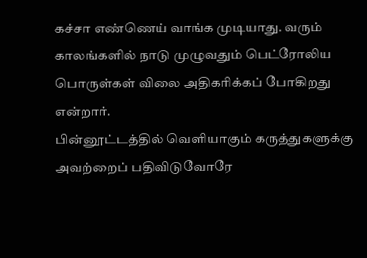கச்சா எண்ணெய் வாங்க முடியாது. வரும் காலங்களில் நாடு முழுவதும் பெட்ரோலிய பொருள்கள் விலை அதிகரிக்கப் போகிறது என்றார்.
பின்னூட்டத்தில் வெளியாகும் கருத்துகளுக்கு அவற்றைப் பதிவிடுவோரே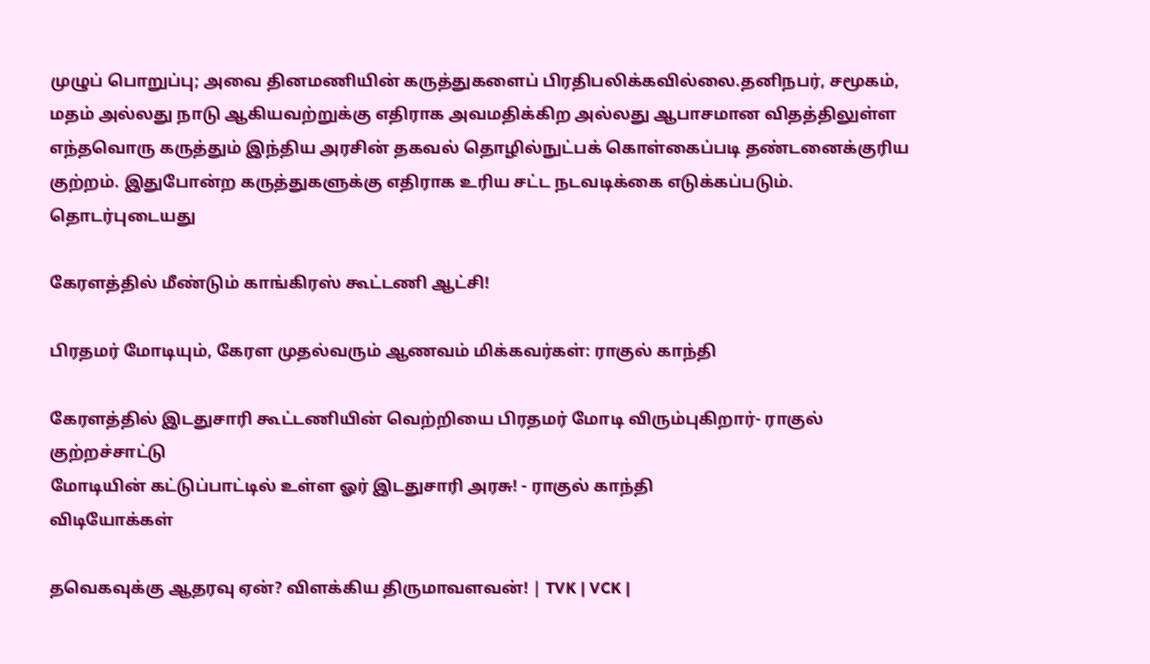முழுப் பொறுப்பு; அவை தினமணியின் கருத்துகளைப் பிரதிபலிக்கவில்லை.தனிநபர், சமூகம், மதம் அல்லது நாடு ஆகியவற்றுக்கு எதிராக அவமதிக்கிற அல்லது ஆபாசமான விதத்திலுள்ள எந்தவொரு கருத்தும் இந்திய அரசின் தகவல் தொழில்நுட்பக் கொள்கைப்படி தண்டனைக்குரிய குற்றம். இதுபோன்ற கருத்துகளுக்கு எதிராக உரிய சட்ட நடவடிக்கை எடுக்கப்படும்.
தொடர்புடையது

கேரளத்தில் மீண்டும் காங்கிரஸ் கூட்டணி ஆட்சி!

பிரதமர் மோடியும், கேரள முதல்வரும் ஆணவம் மிக்கவர்கள்: ராகுல் காந்தி

கேரளத்தில் இடதுசாரி கூட்டணியின் வெற்றியை பிரதமர் மோடி விரும்புகிறார்- ராகுல் குற்றச்சாட்டு
மோடியின் கட்டுப்பாட்டில் உள்ள ஓர் இடதுசாரி அரசு! - ராகுல் காந்தி
விடியோக்கள்

தவெகவுக்கு ஆதரவு ஏன்? விளக்கிய திருமாவளவன்! | TVK | VCK |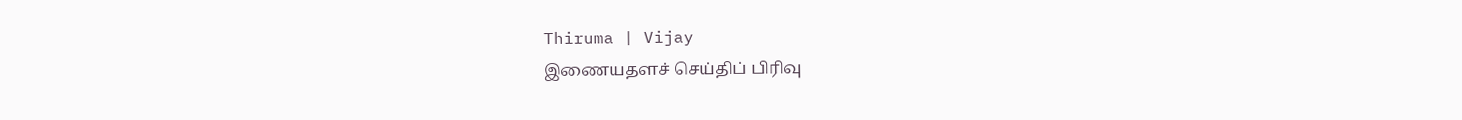Thiruma | Vijay
இணையதளச் செய்திப் பிரிவு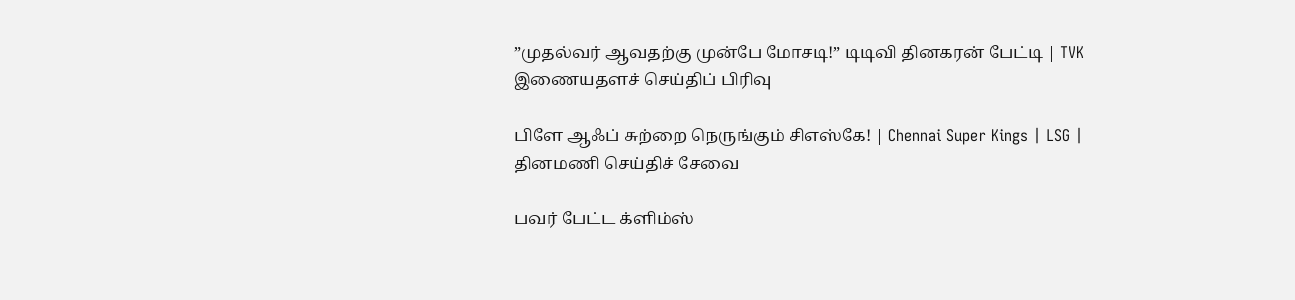”முதல்வர் ஆவதற்கு முன்பே மோசடி!” டிடிவி தினகரன் பேட்டி | TVK
இணையதளச் செய்திப் பிரிவு

பிளே ஆஃப் சுற்றை நெருங்கும் சிஎஸ்கே! | Chennai Super Kings | LSG |
தினமணி செய்திச் சேவை

பவர் பேட்ட க்ளிம்ஸ்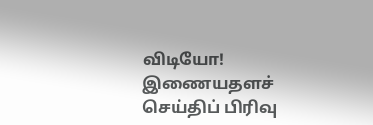விடியோ!
இணையதளச் செய்திப் பிரிவு